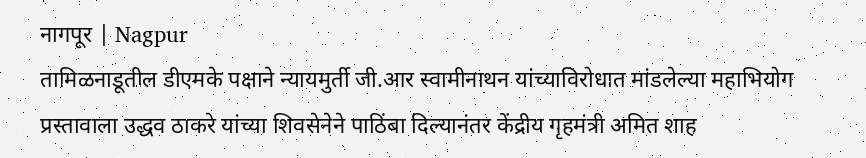नागपूर | Nagpur
तामिळनाडूतील डीएमके पक्षाने न्यायमुर्ती जी.आर स्वामीनाथन यांच्याविरोधात मांडलेल्या महाभियोग प्रस्तावाला उद्धव ठाकरे यांच्या शिवसेनेने पाठिंबा दिल्यानंतर केंद्रीय गृहमंत्री अमित शाह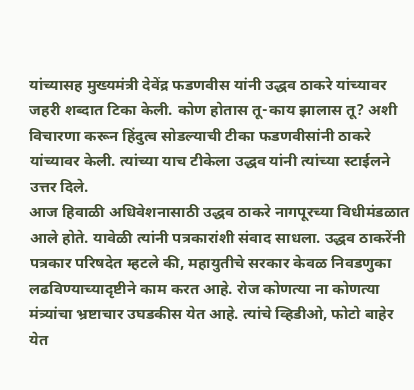यांच्यासह मुख्यमंत्री देवेंद्र फडणवीस यांनी उद्धव ठाकरे यांच्यावर जहरी शब्दात टिका केली. कोण होतास तू-काय झालास तू? अशी विचारणा करून हिंदुत्व सोडल्याची टीका फडणवीसांनी ठाकरे यांच्यावर केली. त्यांच्या याच टीकेला उद्धव यांनी त्यांच्या स्टाईलने उत्तर दिले.
आज हिवाळी अधिवेशनासाठी उद्धव ठाकरे नागपूरच्या विधीमंडळात आले होते. यावेळी त्यांनी पत्रकारांशी संवाद साधला. उद्धव ठाकरेंनी पत्रकार परिषदेत म्हटले की, महायुतीचे सरकार केवळ निवडणुका लढविण्याच्यादृष्टीने काम करत आहे. रोज कोणत्या ना कोणत्या मंत्र्यांचा भ्रष्टाचार उघडकीस येत आहे. त्यांचे व्हिडीओ, फोटो बाहेर येत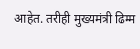आहेत. तरीही मुख्यमंत्री ढिम्म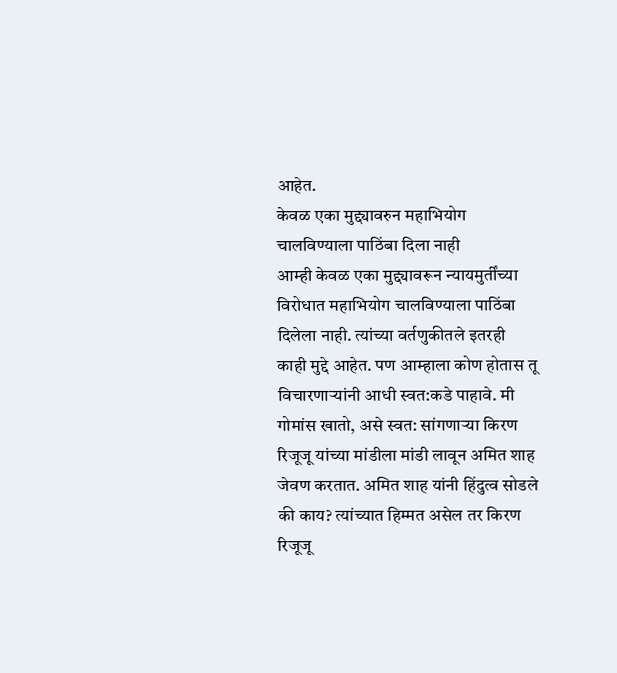आहेत.
केवळ एका मुद्द्यावरुन महाभियोग चालविण्याला पाठिंबा दिला नाही
आम्ही केवळ एका मुद्द्यावरून न्यायमुर्तींच्या विरोधात महाभियोग चालविण्याला पाठिंबा दिलेला नाही. त्यांच्या वर्तणुकीतले इतरही काही मुद्दे आहेत. पण आम्हाला कोण होतास तू विचारणाऱ्यांनी आधी स्वत:कडे पाहावे. मी गोमांस खातो, असे स्वत: सांगणाऱ्या किरण रिजूजू यांच्या मांडीला मांडी लावून अमित शाह जेवण करतात. अमित शाह यांनी हिंदुत्व सोडले की काय? त्यांच्यात हिम्मत असेल तर किरण रिजूजू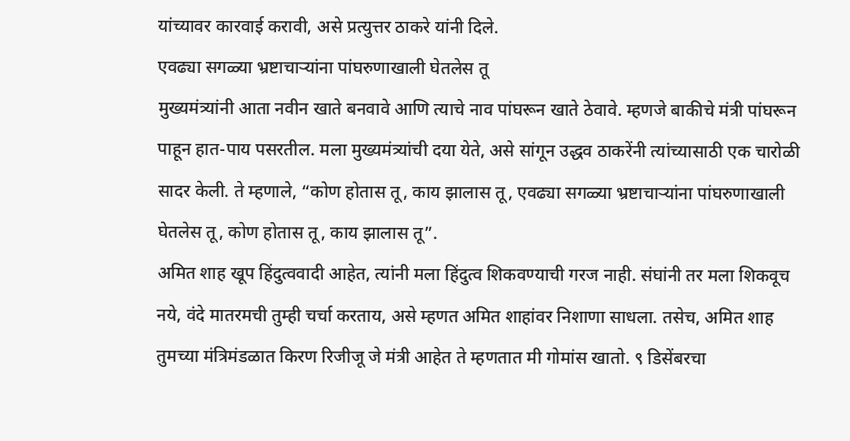यांच्यावर कारवाई करावी, असे प्रत्युत्तर ठाकरे यांनी दिले.
एवढ्या सगळ्या भ्रष्टाचाऱ्यांना पांघरुणाखाली घेतलेस तू
मुख्यमंत्र्यांनी आता नवीन खाते बनवावे आणि त्याचे नाव पांघरून खाते ठेवावे. म्हणजे बाकीचे मंत्री पांघरून पाहून हात-पाय पसरतील. मला मुख्यमंत्र्यांची दया येते, असे सांगून उद्धव ठाकरेंनी त्यांच्यासाठी एक चारोळी सादर केली. ते म्हणाले, “कोण होतास तू, काय झालास तू, एवढ्या सगळ्या भ्रष्टाचाऱ्यांना पांघरुणाखाली घेतलेस तू, कोण होतास तू, काय झालास तू”.
अमित शाह खूप हिंदुत्ववादी आहेत, त्यांनी मला हिंदुत्व शिकवण्याची गरज नाही. संघांनी तर मला शिकवूच नये, वंदे मातरमची तुम्ही चर्चा करताय, असे म्हणत अमित शाहांवर निशाणा साधला. तसेच, अमित शाह तुमच्या मंत्रिमंडळात किरण रिजीजू जे मंत्री आहेत ते म्हणतात मी गोमांस खातो. ९ डिसेंबरचा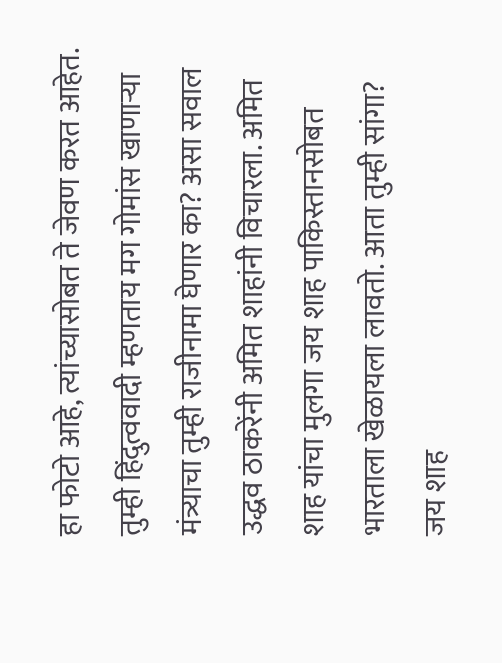हा फोटो आहे, त्यांच्यासोबत ते जेवण करत आहेत. तुम्ही हिंदुत्ववादी म्हणताय मग गोमांस खाणाऱ्या मंत्र्याचा तुम्ही राजीनामा घेणार का? असा सवाल उद्धव ठाकरेंनी अमित शाहांनी विचारला. अमित शाह यांचा मुलगा जय शाह पाकिस्तानसोबत भारताला खेळायला लावतो. आता तुम्ही सांगा? जय शाह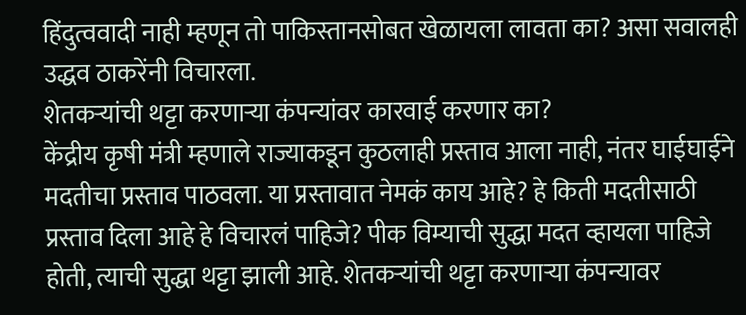हिंदुत्ववादी नाही म्हणून तो पाकिस्तानसोबत खेळायला लावता का? असा सवालही उद्धव ठाकरेंनी विचारला.
शेतकऱ्यांची थट्टा करणाऱ्या कंपन्यांवर कारवाई करणार का?
केंद्रीय कृषी मंत्री म्हणाले राज्याकडून कुठलाही प्रस्ताव आला नाही, नंतर घाईघाईने मदतीचा प्रस्ताव पाठवला. या प्रस्तावात नेमकं काय आहे? हे किती मदतीसाठी प्रस्ताव दिला आहे हे विचारलं पाहिजे? पीक विम्याची सुद्धा मदत व्हायला पाहिजे होती, त्याची सुद्धा थट्टा झाली आहे. शेतकऱ्यांची थट्टा करणाऱ्या कंपन्यावर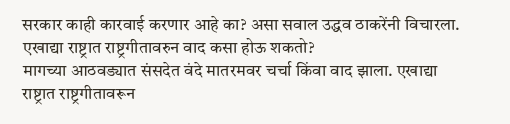सरकार काही कारवाई करणार आहे का? असा सवाल उद्धव ठाकरेंनी विचारला.
एखाद्या राष्ट्रात राष्ट्रगीतावरुन वाद कसा होऊ शकतो?
मागच्या आठवड्यात संसदेत वंदे मातरमवर चर्चा किंवा वाद झाला. एखाद्या राष्ट्रात राष्ट्रगीतावरून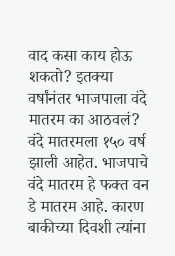वाद कसा काय होऊ शकतो? इतक्या वर्षांनंतर भाजपाला वंदे मातरम का आठवलं? वंदे मातरमला १५० वर्ष झाली आहेत. भाजपाचे वंदे मातरम हे फक्त वन डे मातरम आहे. कारण बाकीच्या दिवशी त्यांना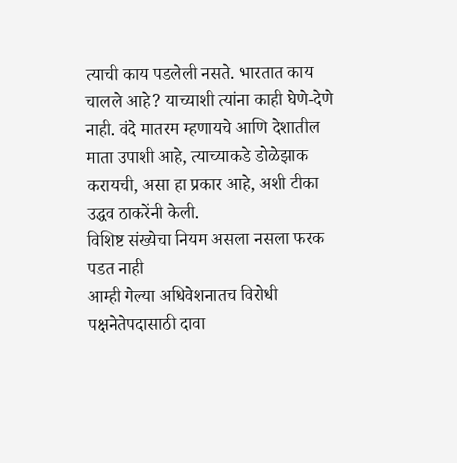त्याची काय पडलेली नसते. भारतात काय चालले आहे? याच्याशी त्यांना काही घेणे-देणे नाही. वंदे मातरम म्हणायचे आणि देशातील माता उपाशी आहे, त्याच्याकडे डोळेझाक करायची, असा हा प्रकार आहे, अशी टीका उद्धव ठाकरेंनी केली.
विशिष्ट संख्येचा नियम असला नसला फरक पडत नाही
आम्ही गेल्या अधिवेशनातच विरोधी पक्षनेतेपदासाठी दावा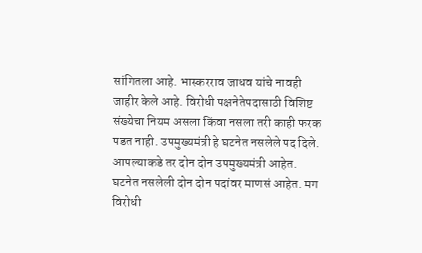सांगितला आहे. भास्करराव जाधव यांचे नावही जाहीर केले आहे. विरोधी पक्षनेतेपदासाठी विशिष्ट संख्येचा नियम असला किंवा नसला तरी काही फरक पडत नाही. उपमुख्यमंत्री हे घटनेत नसलेले पद दिले. आपल्याकडे तर दोन दोन उपमुख्यमंत्री आहेत. घटनेत नसलेली दोन दोन पदांवर माणसं आहेत. मग विरोधी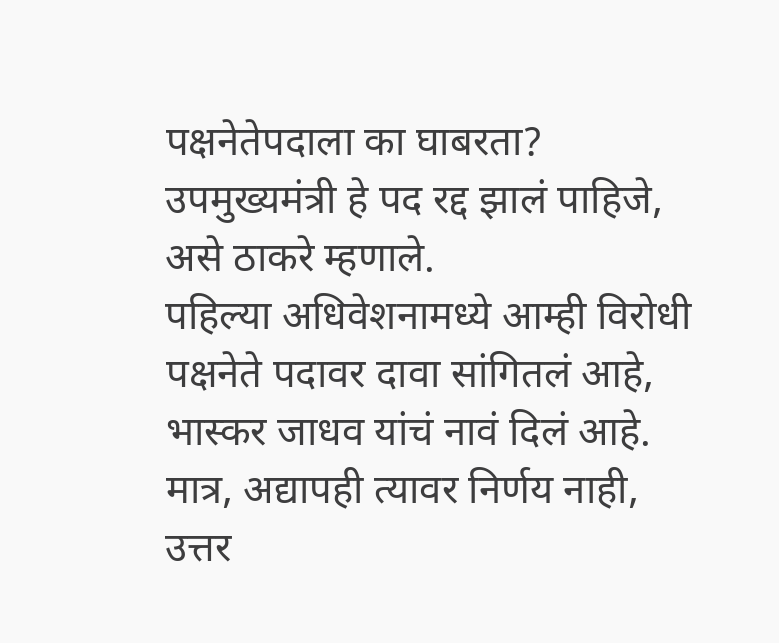पक्षनेतेपदाला का घाबरता? उपमुख्यमंत्री हे पद रद्द झालं पाहिजे, असे ठाकरे म्हणाले.
पहिल्या अधिवेशनामध्ये आम्ही विरोधी पक्षनेते पदावर दावा सांगितलं आहे, भास्कर जाधव यांचं नावं दिलं आहे. मात्र, अद्यापही त्यावर निर्णय नाही, उत्तर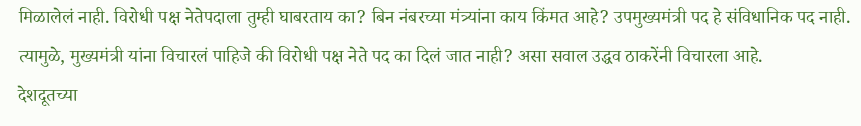मिळालेलं नाही. विरोधी पक्ष नेतेपदाला तुम्ही घाबरताय का? बिन नंबरच्या मंत्र्यांना काय किंमत आहे? उपमुख्यमंत्री पद हे संविधानिक पद नाही. त्यामुळे, मुख्यमंत्री यांना विचारलं पाहिजे की विरोधी पक्ष नेते पद का दिलं जात नाही? असा सवाल उद्धव ठाकरेंनी विचारला आहे.
देशदूतच्या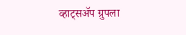व्हाट्सॲप ग्रुपला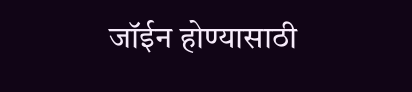जॉईन होण्यासाठी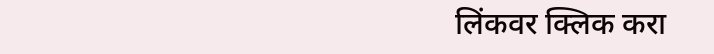लिंकवर क्लिक करा